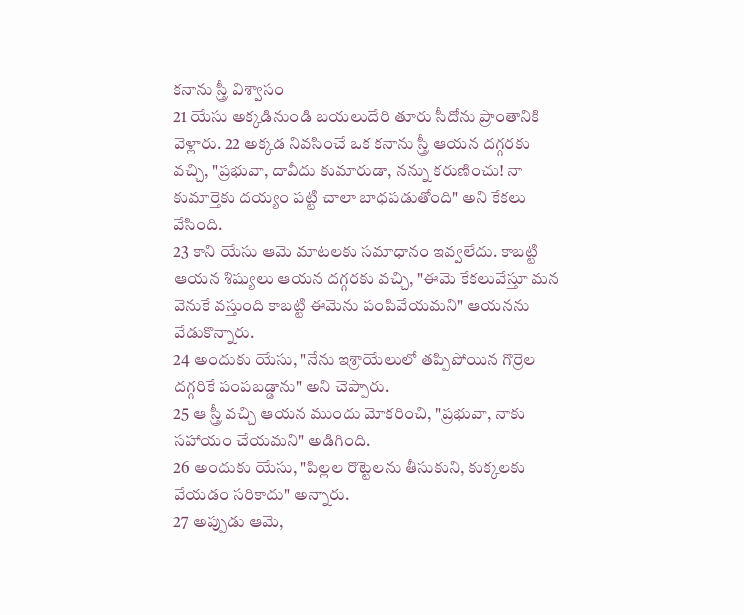కనాను స్త్రీ విశ్వాసం
21 యేసు అక్కడినుండి బయలుదేరి తూరు సీదోను ప్రాంతానికి వెళ్లారు. 22 అక్కడ నివసించే ఒక కనాను స్త్రీ ఆయన దగ్గరకు వచ్చి, "ప్రభువా, దావీదు కుమారుడా, నన్ను కరుణించు! నా కుమార్తెకు దయ్యం పట్టి చాలా బాధపడుతోంది" అని కేకలు వేసింది.
23 కాని యేసు ఆమె మాటలకు సమాధానం ఇవ్వలేదు. కాబట్టి ఆయన శిష్యులు ఆయన దగ్గరకు వచ్చి, "ఈమె కేకలువేస్తూ మన వెనుకే వస్తుంది కాబట్టి ఈమెను పంపివేయమని" ఆయనను వేడుకొన్నారు.
24 అందుకు యేసు, "నేను ఇశ్రాయేలులో తప్పిపోయిన గొర్రెల దగ్గరికే పంపబడ్డాను" అని చెప్పారు.
25 ఆ స్త్రీ వచ్చి ఆయన ముందు మోకరించి, "ప్రభువా, నాకు సహాయం చేయమని" అడిగింది.
26 అందుకు యేసు, "పిల్లల రొట్టెలను తీసుకుని, కుక్కలకు వేయడం సరికాదు" అన్నారు.
27 అప్పుడు ఆమె,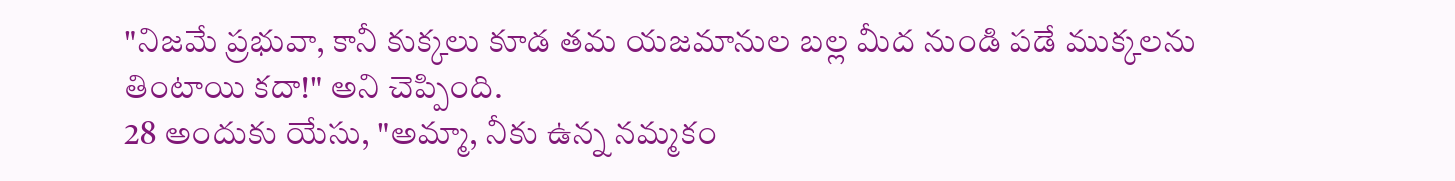"నిజమే ప్రభువా, కానీ కుక్కలు కూడ తమ యజమానుల బల్ల మీద నుండి పడే ముక్కలను తింటాయి కదా!" అని చెప్పింది.
28 అందుకు యేసు, "అమ్మా, నీకు ఉన్న నమ్మకం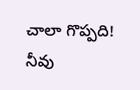చాలా గొప్పది! నీవు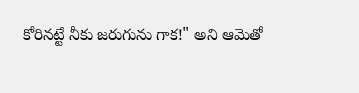కోరినట్టే నీకు జరుగును గాక!" అని ఆమెతో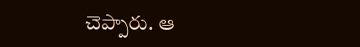చెప్పారు. ఆ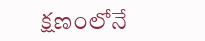క్షణంలోనే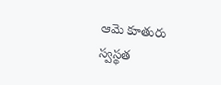ఆమె కూతురు స్వస్థత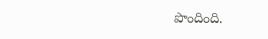పొందింది.